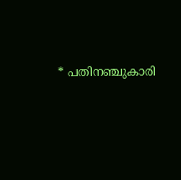* പതിനഞ്ചുകാരി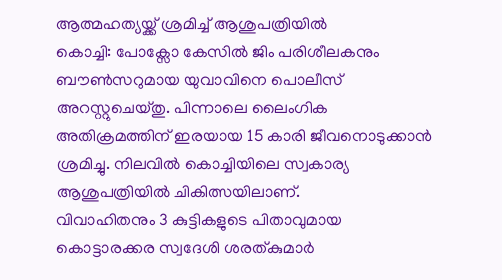ആത്മഹത്യയ്ക്ക് ശ്രമിച്ച് ആശുപത്രിയിൽ
കൊച്ചി: പോക്സോ കേസിൽ ജിം പരിശീലകനും ബൗൺസറുമായ യുവാവിനെ പൊലീസ് അറസ്റ്റുചെയ്തു. പിന്നാലെ ലൈംഗിക അതിക്രമത്തിന് ഇരയായ 15 കാരി ജീവനൊടുക്കാൻ ശ്രമിച്ചു. നിലവിൽ കൊച്ചിയിലെ സ്വകാര്യ ആശുപത്രിയിൽ ചികിത്സയിലാണ്.
വിവാഹിതനും 3 കുട്ടികളുടെ പിതാവുമായ കൊട്ടാരക്കര സ്വദേശി ശരത്കുമാർ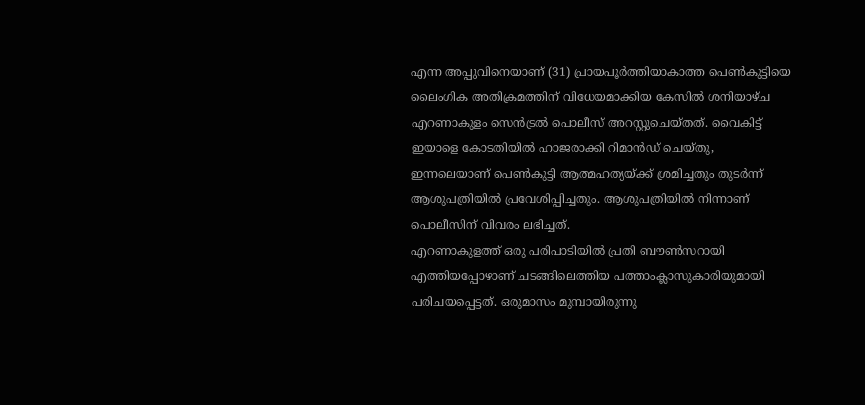എന്ന അപ്പുവിനെയാണ് (31) പ്രായപൂർത്തിയാകാത്ത പെൺകുട്ടിയെ ലൈംഗിക അതിക്രമത്തിന് വിധേയമാക്കിയ കേസിൽ ശനിയാഴ്ച എറണാകുളം സെൻട്രൽ പൊലീസ് അറസ്റ്റുചെയ്തത്. വൈകിട്ട് ഇയാളെ കോടതിയിൽ ഹാജരാക്കി റിമാൻഡ് ചെയ്തു, ഇന്നലെയാണ് പെൺകുട്ടി ആത്മഹത്യയ്ക്ക് ശ്രമിച്ചതും തുടർന്ന് ആശുപത്രിയിൽ പ്രവേശിപ്പിച്ചതും. ആശുപത്രിയിൽ നിന്നാണ് പൊലീസിന് വിവരം ലഭിച്ചത്.
എറണാകുളത്ത് ഒരു പരിപാടിയിൽ പ്രതി ബൗൺസറായി എത്തിയപ്പോഴാണ് ചടങ്ങിലെത്തിയ പത്താംക്ലാസുകാരിയുമായി പരിചയപ്പെട്ടത്. ഒരുമാസം മുമ്പായിരുന്നു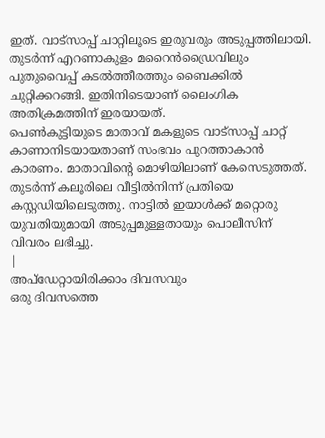ഇത്. വാട്സാപ്പ് ചാറ്റിലൂടെ ഇരുവരും അടുപ്പത്തിലായി. തുടർന്ന് എറണാകുളം മറൈൻഡ്രൈവിലും പുതുവൈപ്പ് കടൽത്തീരത്തും ബൈക്കിൽ ചുറ്റിക്കറങ്ങി. ഇതിനിടെയാണ് ലൈംഗിക അതിക്രമത്തിന് ഇരയായത്.
പെൺകുട്ടിയുടെ മാതാവ് മകളുടെ വാട്സാപ്പ് ചാറ്റ് കാണാനിടയായതാണ് സംഭവം പുറത്താകാൻ കാരണം. മാതാവിന്റെ മൊഴിയിലാണ് കേസെടുത്തത്. തുടർന്ന് കലൂരിലെ വീട്ടിൽനിന്ന് പ്രതിയെ കസ്റ്റഡിയിലെടുത്തു. നാട്ടിൽ ഇയാൾക്ക് മറ്റൊരു യുവതിയുമായി അടുപ്പമുള്ളതായും പൊലീസിന് വിവരം ലഭിച്ചു.
|
അപ്ഡേറ്റായിരിക്കാം ദിവസവും
ഒരു ദിവസത്തെ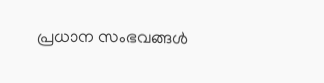പ്രധാന സംഭവങ്ങൾ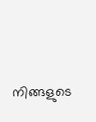നിങ്ങളുടെ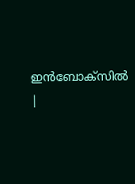ഇൻബോക്സിൽ |